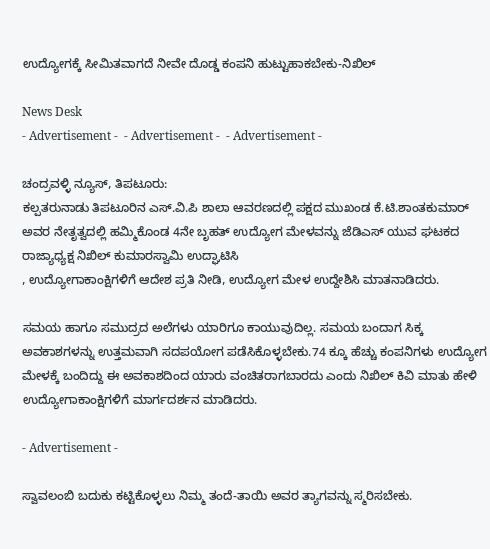ಉದ್ಯೋಗಕ್ಕೆ ಸೀಮಿತವಾಗದೆ ನೀವೇ ದೊಡ್ಡ ಕಂಪನಿ ಹುಟ್ಟುಹಾಕಬೇಕು-ನಿಖಿಲ್

News Desk
- Advertisement -  - Advertisement -  - Advertisement -

ಚಂದ್ರವಳ್ಳಿ ನ್ಯೂಸ್, ತಿಪಟೂರು:
ಕಲ್ಪತರುನಾಡು ತಿಪಟೂರಿನ ಎಸ್.ವಿ.ಪಿ ಶಾಲಾ ಆವರಣದಲ್ಲಿ ಪಕ್ಷದ ಮುಖಂಡ ಕೆ.ಟಿ.ಶಾಂತಕುಮಾರ್ ಅವರ ನೇತೃತ್ವದಲ್ಲಿ ಹಮ್ಮಿಕೊಂಡ 4ನೇ ಬೃಹತ್ ಉದ್ಯೋಗ ಮೇಳವನ್ನು ಜೆಡಿಎಸ್ ಯುವ ಘಟಕದ ರಾಜ್ಯಾಧ್ಯಕ್ಷ ನಿಖಿಲ್ ಕುಮಾರಸ್ವಾಮಿ ಉದ್ಘಾಟಿಸಿ
, ಉದ್ಯೋಗಾಕಾಂಕ್ಷಿಗಳಿಗೆ ಆದೇಶ ಪ್ರತಿ ನೀಡಿ, ಉದ್ಯೋಗ ಮೇಳ ಉದ್ದೇಶಿಸಿ ಮಾತನಾಡಿದರು.

ಸಮಯ ಹಾಗೂ ಸಮುದ್ರದ ಅಲೆಗಳು ಯಾರಿಗೂ ಕಾಯುವುದಿಲ್ಲ‌. ಸಮಯ ಬಂದಾಗ ಸಿಕ್ಕ ಅವಕಾಶಗಳನ್ನು ಉತ್ತಮವಾಗಿ ಸದಪಯೋಗ ಪಡೆಸಿಕೊಳ್ಳಬೇಕು.74 ಕ್ಕೂ ಹೆಚ್ಚು ಕಂಪನಿಗಳು ಉದ್ಯೋಗ ಮೇಳಕ್ಕೆ ಬಂದಿದ್ದು ಈ ಅವಕಾಶದಿಂದ ಯಾರು ವಂಚಿತರಾಗಬಾರದು ಎಂದು ನಿಖಿಲ್ ಕಿವಿ ಮಾತು ಹೇಳಿ ಉದ್ಯೋಗಾಕಾಂಕ್ಷಿಗಳಿಗೆ ಮಾರ್ಗದರ್ಶನ ಮಾಡಿದರು.

- Advertisement -

ಸ್ವಾವಲಂಬಿ ಬದುಕು ಕಟ್ಟಿಕೊಳ್ಳಲು ನಿಮ್ಮ ತಂದೆ-ತಾಯಿ ಅವರ ತ್ಯಾಗವನ್ನು ಸ್ಮರಿಸಬೇಕು.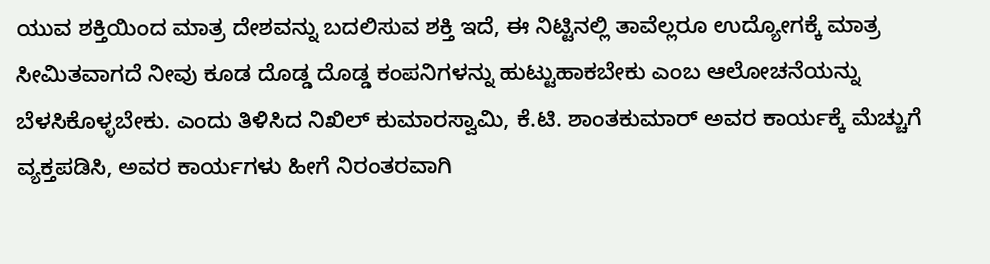ಯುವ ಶಕ್ತಿಯಿಂದ ಮಾತ್ರ ದೇಶವನ್ನು ಬದಲಿಸುವ ಶಕ್ತಿ ಇದೆ, ಈ ನಿಟ್ಟಿನಲ್ಲಿ ತಾವೆಲ್ಲರೂ ಉದ್ಯೋಗಕ್ಕೆ ಮಾತ್ರ ಸೀಮಿತವಾಗದೆ ನೀವು ಕೂಡ ದೊಡ್ಡ ದೊಡ್ಡ ಕಂಪನಿಗಳನ್ನು ಹುಟ್ಟುಹಾಕಬೇಕು ಎಂಬ ಆಲೋಚನೆಯನ್ನು ಬೆಳಸಿಕೊಳ್ಳಬೇಕು. ಎಂದು ತಿಳಿಸಿದ ನಿಖಿಲ್ ಕುಮಾರಸ್ವಾಮಿ, ಕೆ.ಟಿ. ಶಾಂತಕುಮಾರ್ ಅವರ ಕಾರ್ಯಕ್ಕೆ ಮೆಚ್ಚುಗೆ ವ್ಯಕ್ತಪಡಿಸಿ, ಅವರ ಕಾರ್ಯಗಳು ಹೀಗೆ ನಿರಂತರವಾಗಿ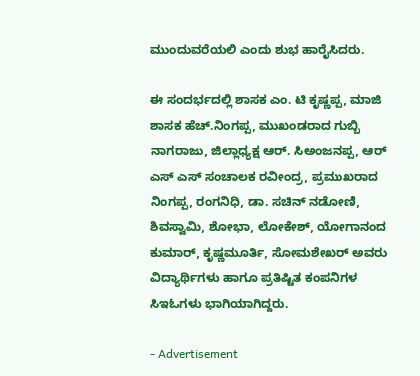ಮುಂದುವರೆಯಲಿ ಎಂದು ಶುಭ ಹಾರೈಸಿದರು.

ಈ ಸಂದರ್ಭದಲ್ಲಿ ಶಾಸಕ ಎಂ. ಟಿ ಕೃಷ್ಣಪ್ಪ, ಮಾಜಿ ಶಾಸಕ ಹೆಚ್.ನಿಂಗಪ್ಪ, ಮುಖಂಡರಾದ ಗುಬ್ಬಿ ನಾಗರಾಜು, ಜಿಲ್ಲಾಧ್ಯಕ್ಷ ಆರ್. ಸಿ‌ಅಂಜನಪ್ಪ, ಆರ್ ಎಸ್ ಎಸ್ ಸಂಚಾಲಕ ರವೀಂದ್ರ, ಪ್ರಮುಖರಾದ ನಿಂಗಪ್ಪ, ರಂಗನಿಧಿ, ಡಾ. ಸಚಿನ್ ನಡೋಣಿ, ಶಿವಸ್ವಾಮಿ, ಶೋಭಾ, ಲೋಕೇಶ್, ಯೋಗಾನಂದ ಕುಮಾರ್, ಕೃಷ್ಣಮೂರ್ತಿ, ಸೋಮಶೇಖರ್ ಅವರು ವಿದ್ಯಾರ್ಥಿಗಳು ಹಾಗೂ ಪ್ರತಿಷ್ಟಿತ ಕಂಪನಿಗಳ ಸಿಇಓಗಳು ಭಾಗಿಯಾಗಿದ್ದರು.

- Advertisement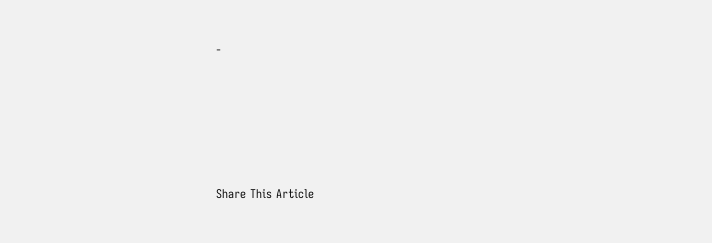-





Share This Article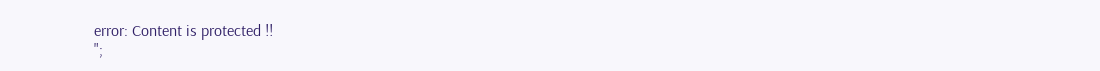error: Content is protected !!
";